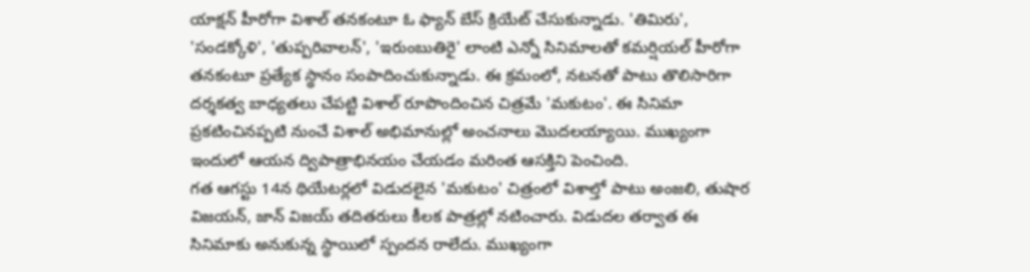యాక్షన్ హీరోగా విశాల్ తనకంటూ ఓ ఫ్యాన్ బేస్ క్రియేట్ చేసుకున్నాడు. 'తిమిరు', 'సండక్కోళి', 'తుప్పరివాలన్', 'ఇరుంబుతిరై' లాంటి ఎన్నో సినిమాలతో కమర్షియల్ హీరోగా తనకంటూ ప్రత్యేక స్థానం సంపాదించుకున్నాడు. ఈ క్రమంలో, నటనతో పాటు తొలిసారిగా దర్శకత్వ బాధ్యతలు చేపట్టి విశాల్ రూపొందించిన చిత్రమే 'మకుటం'. ఈ సినిమా ప్రకటించినప్పటి నుంచే విశాల్ అభిమానుల్లో అంచనాలు మొదలయ్యాయి. ముఖ్యంగా ఇందులో ఆయన ద్విపాత్రాభినయం చేయడం మరింత ఆసక్తిని పెంచింది.
గత ఆగస్టు 14న థియేటర్లలో విడుదలైన 'మకుటం' చిత్రంలో విశాల్తో పాటు అంజలి, తుషార విజయన్, జాన్ విజయ్ తదితరులు కీలక పాత్రల్లో నటించారు. విడుదల తర్వాత ఈ సినిమాకు అనుకున్న స్థాయిలో స్పందన రాలేదు. ముఖ్యంగా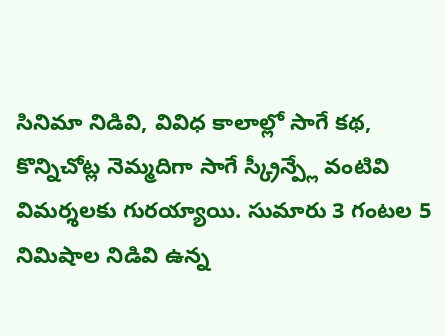సినిమా నిడివి, వివిధ కాలాల్లో సాగే కథ, కొన్నిచోట్ల నెమ్మదిగా సాగే స్క్రీన్ప్లే వంటివి విమర్శలకు గురయ్యాయి. సుమారు 3 గంటల 5 నిమిషాల నిడివి ఉన్న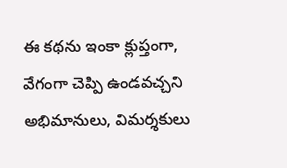ఈ కథను ఇంకా క్లుప్తంగా, వేగంగా చెప్పి ఉండవచ్చని అభిమానులు, విమర్శకులు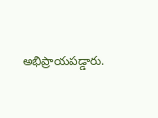అభిప్రాయపడ్డారు.